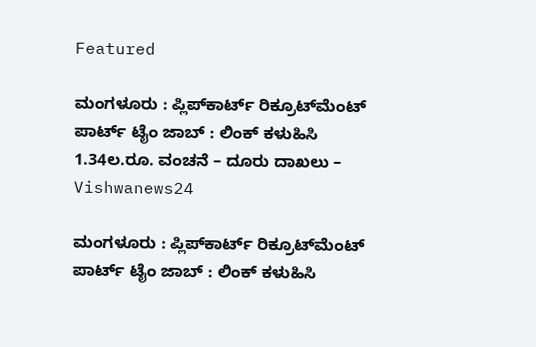Featured

ಮಂಗಳೂರು : ಪ್ಲಿಪ್‌ಕಾರ್ಟ್ ರಿಕ್ರೂಟ್‌ಮೆಂಟ್ ಪಾರ್ಟ್ ಟೈಂ ಜಾಬ್ : ಲಿಂಕ್ ಕಳುಹಿಸಿ 1.34ಲ.ರೂ. ವಂಚನೆ – ದೂರು ದಾಖಲು – Vishwanews24

ಮಂಗಳೂರು : ಪ್ಲಿಪ್‌ಕಾರ್ಟ್ ರಿಕ್ರೂಟ್‌ಮೆಂಟ್ ಪಾರ್ಟ್ ಟೈಂ ಜಾಬ್ : ಲಿಂಕ್ ಕಳುಹಿಸಿ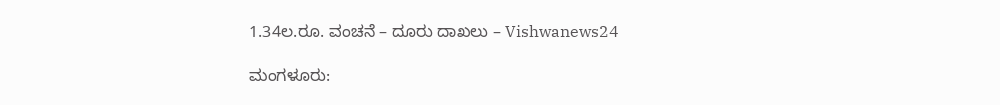1.34ಲ.ರೂ. ವಂಚನೆ – ದೂರು ದಾಖಲು – Vishwanews24

ಮಂಗಳೂರು: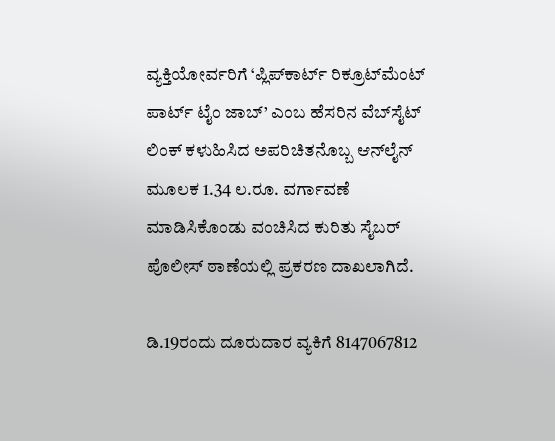ವ್ಯಕ್ತಿಯೋರ್ವರಿಗೆ ‘ಪ್ಲಿಪ್‌ಕಾರ್ಟ್ ರಿಕ್ರೂಟ್‌ಮೆಂಟ್ ಪಾರ್ಟ್ ಟೈಂ ಜಾಬ್’ ಎಂಬ ಹೆಸರಿನ ವೆಬ್‌ಸೈಟ್ ಲಿಂಕ್ ಕಳುಹಿಸಿದ ಅಪರಿಚಿತನೊಬ್ಬ ಆನ್‌ಲೈನ್ ಮೂಲಕ 1.34 ಲ.ರೂ. ವರ್ಗಾವಣೆ ಮಾಡಿಸಿಕೊಂಡು ವಂಚಿಸಿದ ಕುರಿತು ಸೈಬರ್ ಪೊಲೀಸ್ ಠಾಣೆಯಲ್ಲಿ ಪ್ರಕರಣ ದಾಖಲಾಗಿದೆ.

ಡಿ.19ರಂದು ದೂರುದಾರ ವ್ಯಕಿಗೆ 8147067812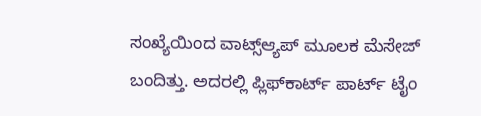ಸಂಖ್ಯೆಯಿಂದ ವಾಟ್ಸ್‌ಆ್ಯಪ್‌ ಮೂಲಕ ಮೆಸೇಜ್ ಬಂದಿತ್ತು. ಅದರಲ್ಲಿ ಪ್ಲಿಫ್‌ಕಾರ್ಟ್ ಪಾರ್ಟ್ ಟೈಂ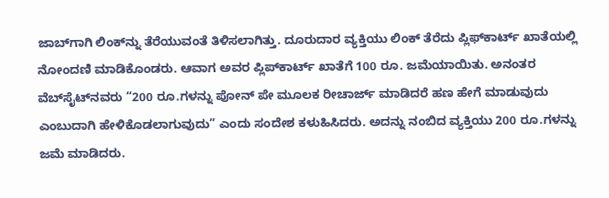ಜಾಬ್‌ಗಾಗಿ ಲಿಂಕ್‌ನ್ನು ತೆರೆಯುವಂತೆ ತಿಳಿಸಲಾಗಿತ್ತು. ದೂರುದಾರ ವ್ಯಕ್ತಿಯು ಲಿಂಕ್ ತೆರೆದು ಪ್ಲಿಫ್‌ಕಾರ್ಟ್ ಖಾತೆಯಲ್ಲಿ ನೋಂದಣಿ ಮಾಡಿಕೊಂಡರು. ಆವಾಗ ಅವರ ಪ್ಲಿಪ್‌ಕಾರ್ಟ್ ಖಾತೆಗೆ 100 ರೂ. ಜಮೆಯಾಯಿತು. ಅನಂತರ ವೆಬ್‌ಸೈಟ್‌ನವರು “200 ರೂ.ಗಳನ್ನು ಪೋನ್ ಪೇ ಮೂಲಕ ರೀಚಾರ್ಜ್ ಮಾಡಿದರೆ ಹಣ ಹೇಗೆ ಮಾಡುವುದು ಎಂಬುದಾಗಿ ಹೇಳಿಕೊಡಲಾಗುವುದು” ಎಂದು ಸಂದೇಶ ಕಳುಹಿಸಿದರು. ಅದನ್ನು ನಂಬಿದ ವ್ಯಕ್ತಿಯು 200 ರೂ.ಗಳನ್ನು ಜಮೆ ಮಾಡಿದರು.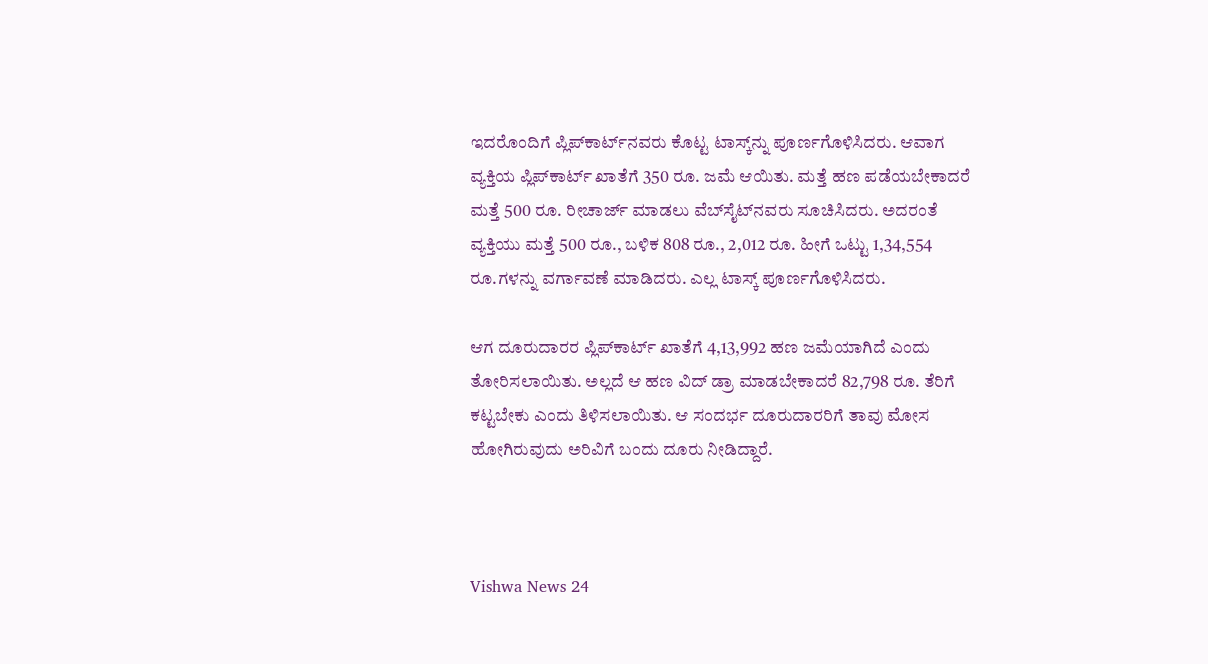ಇದರೊಂದಿಗೆ ಪ್ಲಿಪ್‌ಕಾರ್ಟ್‌ನವರು ಕೊಟ್ಟ ಟಾಸ್ಕ್‌ನ್ನು ಪೂರ್ಣಗೊಳಿಸಿದರು. ಆವಾಗ ವ್ಯಕ್ತಿಯ ಪ್ಲಿಪ್‌ಕಾರ್ಟ್ ಖಾತೆಗೆ 350 ರೂ. ಜಮೆ ಆಯಿತು. ಮತ್ತೆ ಹಣ ಪಡೆಯಬೇಕಾದರೆ ಮತ್ತೆ 500 ರೂ. ರೀಚಾರ್ಜ್ ಮಾಡಲು ವೆಬ್‌ಸೈಟ್‌ನವರು ಸೂಚಿಸಿದರು. ಅದರಂತೆ ವ್ಯಕ್ತಿಯು ಮತ್ತೆ 500 ರೂ., ಬಳಿಕ 808 ರೂ., 2,012 ರೂ. ಹೀಗೆ ಒಟ್ಟು 1,34,554 ರೂ.ಗಳನ್ನು ವರ್ಗಾವಣೆ ಮಾಡಿದರು. ಎಲ್ಲ ಟಾಸ್ಕ್ ಪೂರ್ಣಗೊಳಿಸಿದರು.

ಆಗ ದೂರುದಾರರ ಪ್ಲಿಪ್‌ಕಾರ್ಟ್ ಖಾತೆಗೆ 4,13,992 ಹಣ ಜಮೆಯಾಗಿದೆ ಎಂದು ತೋರಿಸಲಾಯಿತು. ಅಲ್ಲದೆ ಆ ಹಣ ವಿದ್‌ ಡ್ರಾ ಮಾಡಬೇಕಾದರೆ 82,798 ರೂ. ತೆರಿಗೆ ಕಟ್ಟಬೇಕು ಎಂದು ತಿಳಿಸಲಾಯಿತು. ಆ ಸಂದರ್ಭ ದೂರುದಾರರಿಗೆ ತಾವು ಮೋಸ ಹೋಗಿರುವುದು ಅರಿವಿಗೆ ಬಂದು ದೂರು ನೀಡಿದ್ದಾರೆ.



Vishwa News 24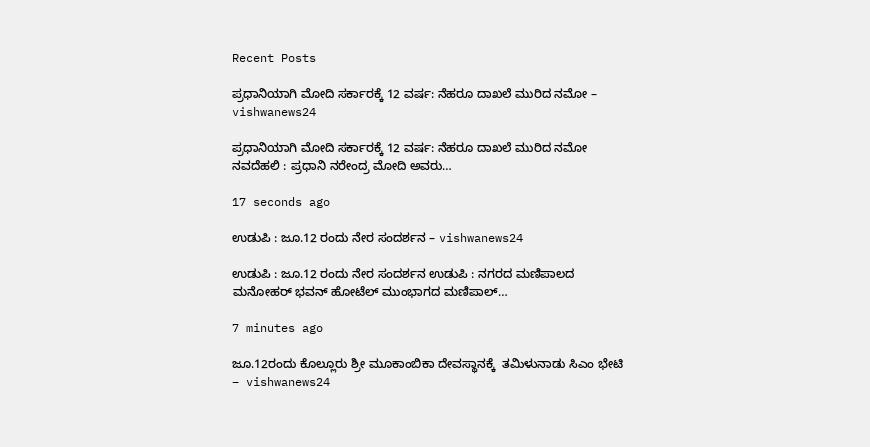Recent Posts

ಪ್ರಧಾನಿಯಾಗಿ ಮೋದಿ ಸರ್ಕಾರಕ್ಕೆ 12 ವರ್ಷ: ನೆಹರೂ ದಾಖಲೆ ಮುರಿದ ನಮೋ – vishwanews24

ಪ್ರಧಾನಿಯಾಗಿ ಮೋದಿ ಸರ್ಕಾರಕ್ಕೆ 12 ವರ್ಷ: ನೆಹರೂ ದಾಖಲೆ ಮುರಿದ ನಮೋ ನವದೆಹಲಿ : ಪ್ರಧಾನಿ ನರೇಂದ್ರ ಮೋದಿ ಅವರು…

17 seconds ago

ಉಡುಪಿ : ಜೂ.12 ರಂದು ನೇರ ಸಂದರ್ಶನ – vishwanews24

ಉಡುಪಿ : ಜೂ.12 ರಂದು ನೇರ ಸಂದರ್ಶನ ಉಡುಪಿ : ನಗರದ ಮಣಿಪಾಲದ ಮನೋಹರ್ ಭವನ್ ಹೋಟೆಲ್ ಮುಂಭಾಗದ ಮಣಿಪಾಲ್…

7 minutes ago

ಜೂ.12ರಂದು ಕೊಲ್ಲೂರು ಶ್ರೀ ಮೂಕಾಂಬಿಕಾ ದೇವಸ್ಥಾನಕ್ಕೆ  ತಮಿಳುನಾಡು ಸಿಎಂ ಭೇಟಿ – vishwanews24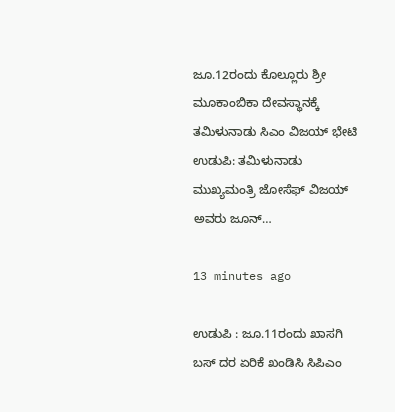ಜೂ.12ರಂದು ಕೊಲ್ಲೂರು ಶ್ರೀ ಮೂಕಾಂಬಿಕಾ ದೇವಸ್ಥಾನಕ್ಕೆ  ತಮಿಳುನಾಡು ಸಿಎಂ ವಿಜಯ್ ಭೇಟಿ ಉಡುಪಿ: ತಮಿಳುನಾಡು ಮುಖ್ಯಮಂತ್ರಿ ಜೋಸೆಫ್ ವಿಜಯ್ ಅವರು ಜೂನ್…

13 minutes ago

ಉಡುಪಿ : ಜೂ.11ರಂದು ಖಾಸಗಿ ಬಸ್ ದರ ಏರಿಕೆ ಖಂಡಿಸಿ ಸಿಪಿಎಂ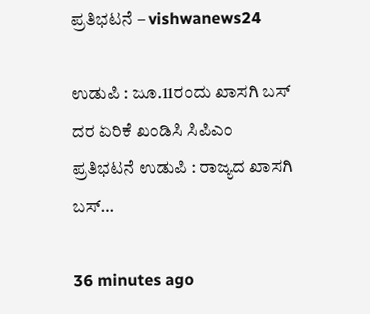ಪ್ರತಿಭಟನೆ – vishwanews24

ಉಡುಪಿ : ಜೂ.11ರಂದು ಖಾಸಗಿ ಬಸ್ ದರ ಏರಿಕೆ ಖಂಡಿಸಿ ಸಿಪಿಎಂ ಪ್ರತಿಭಟನೆ ಉಡುಪಿ : ರಾಜ್ಯದ ಖಾಸಗಿ ಬಸ್…

36 minutes ago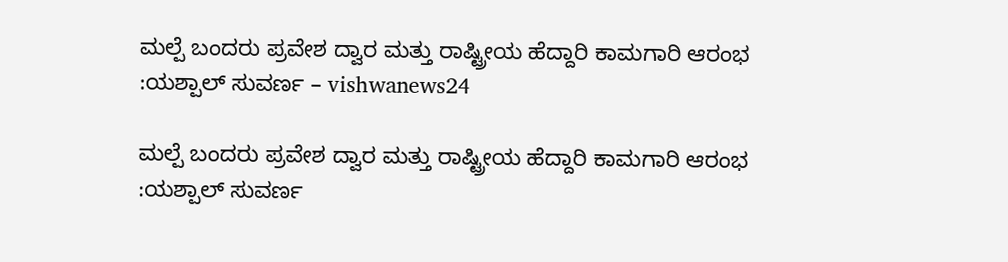ಮಲ್ಪೆ ಬಂದರು ಪ್ರವೇಶ ದ್ವಾರ ಮತ್ತು ರಾಷ್ಟ್ರೀಯ ಹೆದ್ದಾರಿ ಕಾಮಗಾರಿ ಆರಂಭ :ಯಶ್ಪಾಲ್ ಸುವರ್ಣ – vishwanews24

ಮಲ್ಪೆ ಬಂದರು ಪ್ರವೇಶ ದ್ವಾರ ಮತ್ತು ರಾಷ್ಟ್ರೀಯ ಹೆದ್ದಾರಿ ಕಾಮಗಾರಿ ಆರಂಭ :ಯಶ್ಪಾಲ್ ಸುವರ್ಣ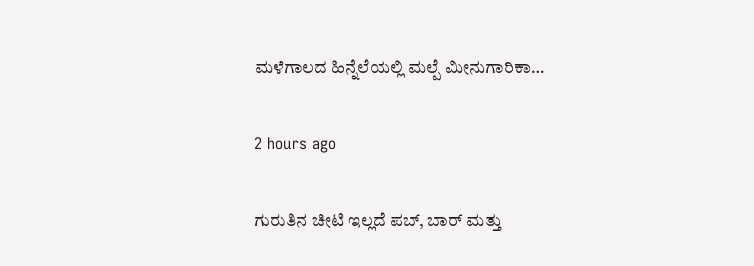ಮಳೆಗಾಲದ ಹಿನ್ನೆಲೆಯಲ್ಲಿ ಮಲ್ಪೆ ಮೀನುಗಾರಿಕಾ…

2 hours ago

ಗುರುತಿನ ಚೀಟಿ ಇಲ್ಲದೆ ಪಬ್, ಬಾರ್ ಮತ್ತು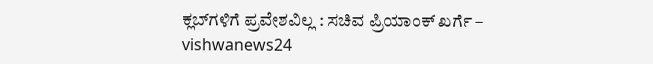ಕ್ಲಬ್‌ಗಳಿಗೆ ಪ್ರವೇಶವಿಲ್ಲ : ಸಚಿವ ಪ್ರಿಯಾಂಕ್ ಖರ್ಗೆ – vishwanews24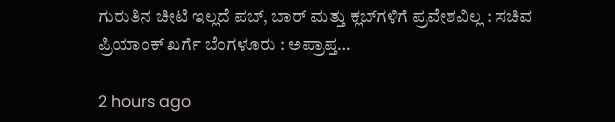ಗುರುತಿನ ಚೀಟಿ ಇಲ್ಲದೆ ಪಬ್, ಬಾರ್ ಮತ್ತು ಕ್ಲಬ್‌ಗಳಿಗೆ ಪ್ರವೇಶವಿಲ್ಲ : ಸಚಿವ ಪ್ರಿಯಾಂಕ್ ಖರ್ಗೆ ಬೆಂಗಳೂರು : ಅಪ್ರಾಪ್ತ…

2 hours ago